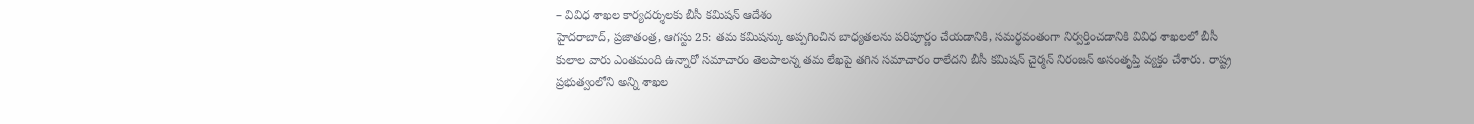– వివిధ శాఖల కార్యదర్శులకు బీసీ కమిషన్ ఆదేశం
హైదరాబాద్, ప్రజాతంత్ర, ఆగస్టు 25: తమ కమిషన్కు అప్పగించిన బాధ్యతలను పరిపూర్ణం చేయడానికి, సమర్థవంతంగా నిర్వర్తించడానికి వివిధ శాఖలలో బీసీ కులాల వారు ఎంతమంది ఉన్నారో సమాచారం తెలపాలన్న తమ లేఖపై తగిన సమాచారం రాలేదని బీసీ కమిషన్ చైర్మన్ నిరంజన్ అసంతృప్తి వ్యక్తం చేశారు. రాష్ట్ర ప్రభుత్వంలోని అన్ని శాఖల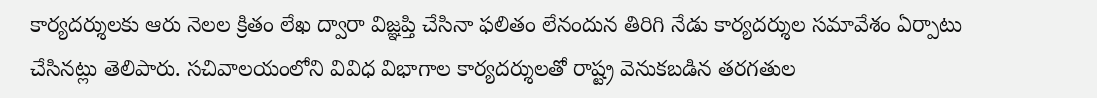కార్యదర్శులకు ఆరు నెలల క్రితం లేఖ ద్వారా విజ్ఞప్తి చేసినా ఫలితం లేనందున తిరిగి నేడు కార్యదర్శుల సమావేశం ఏర్పాటు చేసినట్లు తెలిపారు. సచివాలయంలోని వివిధ విభాగాల కార్యదర్శులతో రాష్ట్ర వెనుకబడిన తరగతుల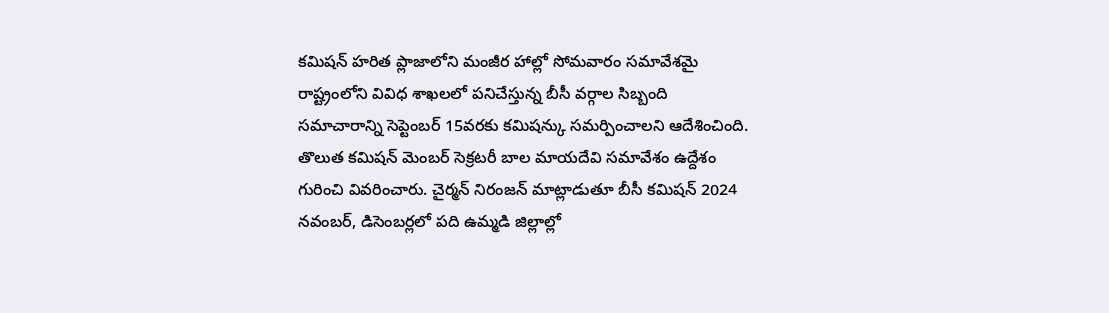కమిషన్ హరిత ప్లాజాలోని మంజీర హాల్లో సోమవారం సమావేశమై రాష్ట్రంలోని వివిధ శాఖలలో పనిచేస్తున్న బీసీ వర్గాల సిబ్బంది సమాచారాన్ని సెప్టెంబర్ 15వరకు కమిషన్కు సమర్పించాలని ఆదేశించింది. తొలుత కమిషన్ మెంబర్ సెక్రటరీ బాల మాయదేవి సమావేశం ఉద్దేశం గురించి వివరించారు. చైర్మన్ నిరంజన్ మాట్లాడుతూ బీసీ కమిషన్ 2024 నవంబర్, డిసెంబర్లలో పది ఉమ్మడి జిల్లాల్లో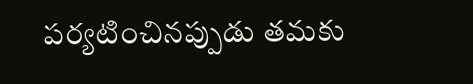పర్యటించినప్పుడు తమకు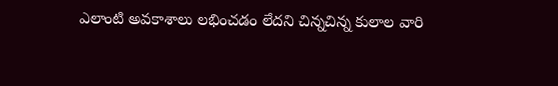ఎలాంటి అవకాశాలు లభించడం లేదని చిన్నచిన్న కులాల వారి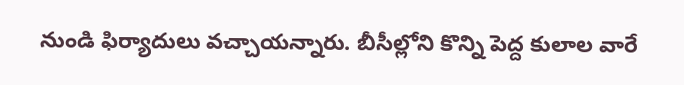నుండి ఫిర్యాదులు వచ్చాయన్నారు. బీసీల్లోని కొన్ని పెద్ద కులాల వారే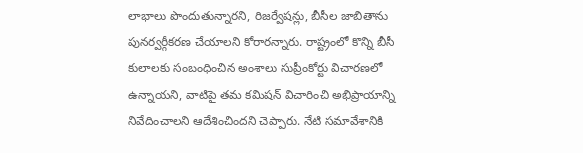లాభాలు పొందుతున్నారని, రిజర్వేషన్లు, బీసీల జాబితాను పునర్వర్గీకరణ చేయాలని కోరారన్నారు. రాష్ట్రంలో కొన్ని బీసీ కులాలకు సంబంధించిన అంశాలు సుప్రీంకోర్టు విచారణలో ఉన్నాయని, వాటిపై తమ కమిషన్ విచారించి అభిప్రాయాన్ని నివేదించాలని ఆదేశించిందని చెప్పారు. నేటి సమావేశానికి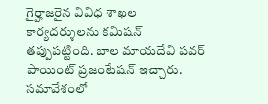గైర్హాజరైన వివిధ శాఖల కార్యదర్శులను కమిషన్ తప్పుపట్టింది. బాల మాయదేవి పవర్ పాయింట్ ప్రజంటేషన్ ఇచ్చారు. సమావేశంలో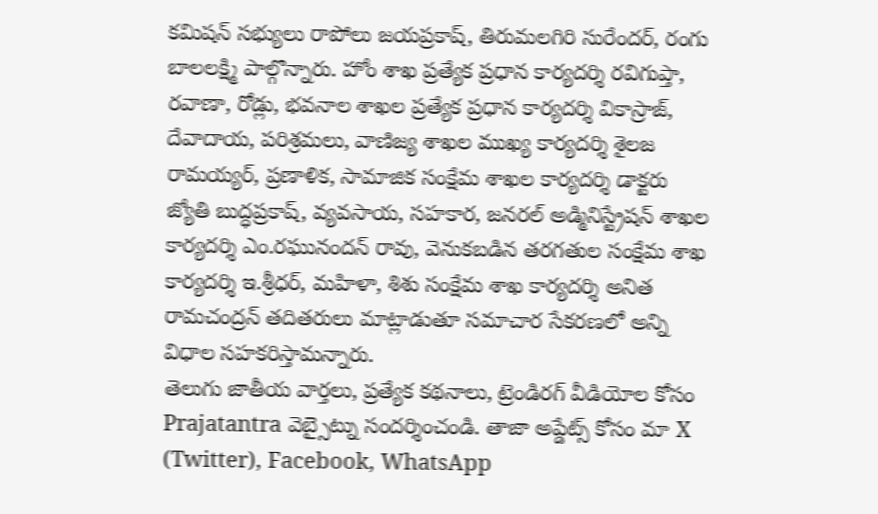కమిషన్ సభ్యులు రాపోలు జయప్రకాష్, తిరుమలగిరి సురేందర్, రంగు బాలలక్ష్మి పాల్గొన్నారు. హోం శాఖ ప్రత్యేక ప్రధాన కార్యదర్శి రవిగుప్తా, రవాణా, రోడ్లు, భవనాల శాఖల ప్రత్యేక ప్రధాన కార్యదర్శి వికాస్రాజ్, దేవాదాయ, పరిశ్రమలు, వాణిజ్య శాఖల ముఖ్య కార్యదర్శి శైలజ రామయ్యర్, ప్రణాళిక, సామాజిక సంక్షేమ శాఖల కార్యదర్శి డాక్టరు జ్యోతి బుద్ధప్రకాష్, వ్యవసాయ, సహకార, జనరల్ అడ్మినిస్ట్రేషన్ శాఖల కార్యదర్శి ఎం.రఘునందన్ రావు, వెనుకబడిన తరగతుల సంక్షేమ శాఖ కార్యదర్శి ఇ.శ్రీధర్, మహిళా, శిశు సంక్షేమ శాఖ కార్యదర్శి అనిత రామచంద్రన్ తదితరులు మాట్లాడుతూ సమాచార సేకరణలో అన్ని విధాల సహకరిస్తామన్నారు.
తెలుగు జాతీయ వార్తలు, ప్రత్యేక కథనాలు, ట్రెండిరగ్ వీడియోల కోసం Prajatantra వెబ్సైట్ను సందర్శించండి. తాజా అప్డేట్స్ కోసం మా X (Twitter), Facebook, WhatsApp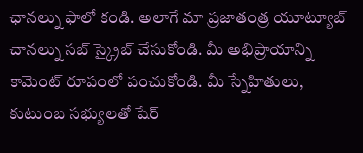ఛానల్ను ఫాలో కండి. అలాగే మా ప్రజాతంత్ర యూట్యూబ్ చానల్ను సబ్ స్క్రైబ్ చేసుకోండి. మీ అభిప్రాయాన్ని కామెంట్ రూపంలో పంచుకోండి. మీ స్నేహితులు, కుటుంబ సభ్యులతో షేర్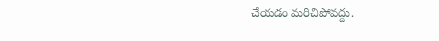చేయడం మరిచిపోవద్దు.